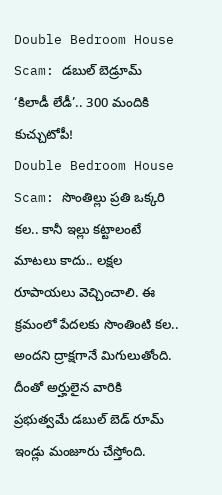Double Bedroom House Scam: డబుల్ బెడ్రూమ్ ‘కిలాడీ లేడీ’.. 300 మందికి కుచ్చుటోపీ!
Double Bedroom House Scam: సొంతిల్లు ప్రతి ఒక్కరి కల.. కానీ ఇల్లు కట్టాలంటే మాటలు కాదు.. లక్షల రూపాయలు వెచ్చించాలి. ఈ క్రమంలో పేదలకు సొంతింటి కల.. అందని ద్రాక్షగానే మిగులుతోంది. దీంతో అర్హులైన వారికి ప్రభుత్వమే డబుల్ బెడ్ రూమ్ ఇండ్లు మంజూరు చేస్తోంది.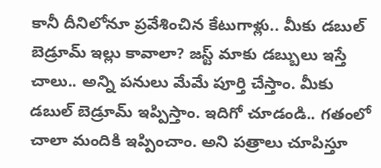కానీ దీనిలోనూ ప్రవేశించిన కేటుగాళ్లు.. మీకు డబుల్ బెడ్రూమ్ ఇల్లు కావాలా? జస్ట్ మాకు డబ్బులు ఇస్తే చాలు.. అన్ని పనులు మేమే పూర్తి చేస్తాం. మీకు డబుల్ బెడ్రూమ్ ఇప్పిస్తాం. ఇదిగో చూడండి.. గతంలో చాలా మందికి ఇప్పించాం. అని పత్రాలు చూపిస్తూ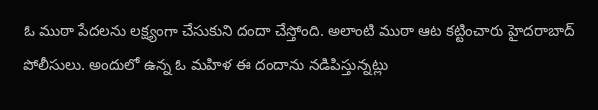ఓ ముఠా పేదలను లక్ష్యంగా చేసుకుని దందా చేస్తోంది. అలాంటి ముఠా ఆట కట్టించారు హైదరాబాద్ పోలీసులు. అందులో ఉన్న ఓ మహిళ ఈ దందాను నడిపిస్తున్నట్లు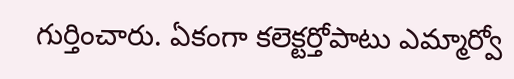గుర్తించారు. ఏకంగా కలెక్టర్తోపాటు ఎమ్మార్వో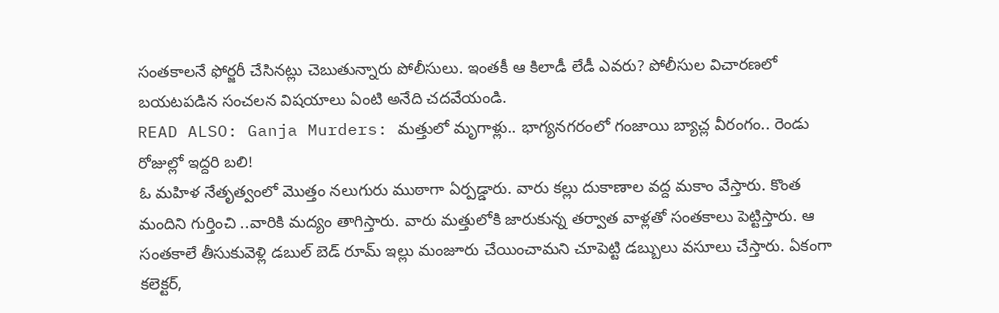సంతకాలనే ఫోర్జరీ చేసినట్లు చెబుతున్నారు పోలీసులు. ఇంతకీ ఆ కిలాడీ లేడీ ఎవరు? పోలీసుల విచారణలో బయటపడిన సంచలన విషయాలు ఏంటి అనేది చదవేయండి.
READ ALSO: Ganja Murders: మత్తులో మృగాళ్లు.. భాగ్యనగరంలో గంజాయి బ్యాచ్ల వీరంగం.. రెండు రోజుల్లో ఇద్దరి బలి!
ఓ మహిళ నేతృత్వంలో మొత్తం నలుగురు ముఠాగా ఏర్పడ్డారు. వారు కల్లు దుకాణాల వద్ద మకాం వేస్తారు. కొంత మందిని గుర్తించి ..వారికి మద్యం తాగిస్తారు. వారు మత్తులోకి జారుకున్న తర్వాత వాళ్లతో సంతకాలు పెట్టిస్తారు. ఆ సంతకాలే తీసుకువెళ్లి డబుల్ బెడ్ రూమ్ ఇల్లు మంజూరు చేయించామని చూపెట్టి డబ్బులు వసూలు చేస్తారు. ఏకంగా కలెక్టర్,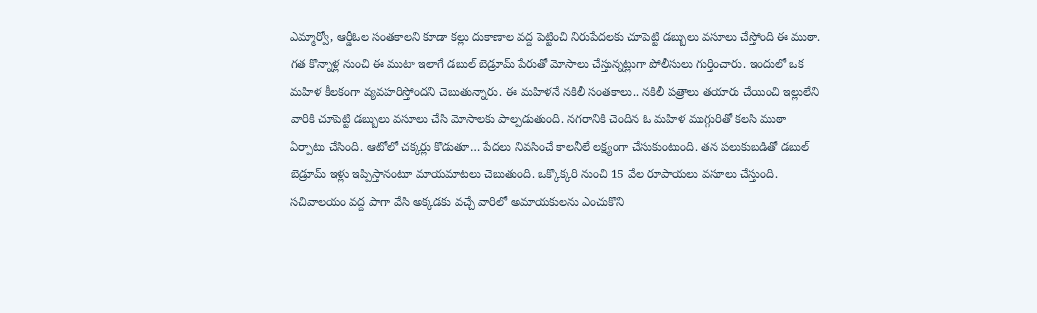ఎమ్మార్వో, ఆర్డీఓల సంతకాలని కూడా కల్లు దుకాణాల వద్ద పెట్టించి నిరుపేదలకు చూపెట్టి డబ్బులు వసూలు చేస్తోంది ఈ ముఠా. గత కొన్నాళ్ల నుంచి ఈ ముటా ఇలాగే డబుల్ బెడ్రూమ్ పేరుతో మోసాలు చేస్తున్నట్లుగా పోలీసులు గుర్తించారు. ఇందులో ఒక మహిళ కీలకంగా వ్యవహరిస్తోందని చెబుతున్నారు. ఈ మహిళనే నకిలీ సంతకాలు.. నకిలీ పత్రాలు తయారు చేయించి ఇల్లులేని వారికి చూపెట్టి డబ్బులు వసూలు చేసి మోసాలకు పాల్పడుతుంది. నగరానికి చెందిన ఓ మహిళ ముగ్గురితో కలసి ముఠా ఏర్పాటు చేసింది. ఆటోలో చక్కర్లు కొడుతూ… పేదలు నివసించే కాలనీలే లక్ష్యంగా చేసుకుంటుంది. తన పలుకుబడితో డబుల్ బెడ్రూమ్ ఇళ్లు ఇప్పిస్తానంటూ మాయమాటలు చెబుతుంది. ఒక్కొక్కరి నుంచి 15 వేల రూపాయలు వసూలు చేస్తుంది. సచివాలయం వద్ద పాగా వేసి అక్కడకు వచ్చే వారిలో అమాయకులను ఎంచుకొని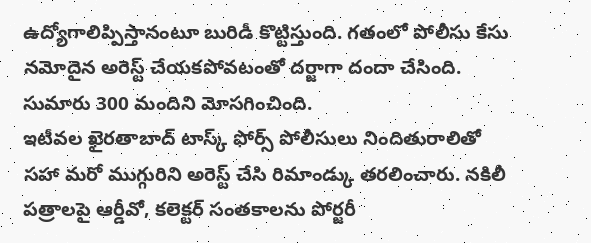ఉద్యోగాలిప్పిస్తానంటూ బురిడీ కొట్టిస్తుంది. గతంలో పోలీసు కేసు నమోదైన అరెస్ట్ చేయకపోవటంతో దర్జాగా దందా చేసింది. సుమారు 300 మందిని మోసగించింది.
ఇటీవల ఖైరతాబాద్ టాస్క్ ఫోర్స్ పోలీసులు నిందితురాలితో సహా మరో ముగ్గురిని అరెస్ట్ చేసి రిమాండ్కు తరలించారు. నకిలీ పత్రాలపై ఆర్డీవో, కలెక్టర్ సంతకాలను పోర్జరీ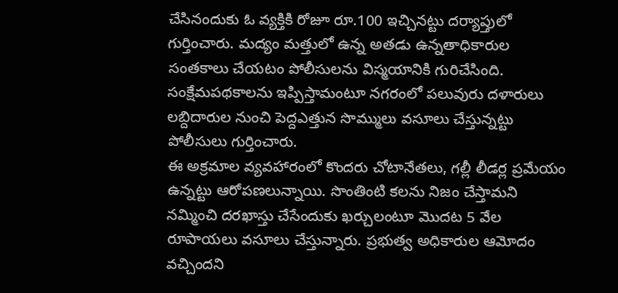చేసినందుకు ఓ వ్యక్తికి రోజూ రూ.100 ఇచ్చినట్టు దర్యాప్తులో గుర్తించారు. మద్యం మత్తులో ఉన్న అతడు ఉన్నతాధికారుల సంతకాలు చేయటం పోలీసులను విస్మయానికి గురిచేసింది. సంక్షేమపథకాలను ఇప్పిస్తామంటూ నగరంలో పలువురు దళారులు లబ్దిదారుల నుంచి పెద్దఎత్తున సొమ్ములు వసూలు చేస్తున్నట్టు పోలీసులు గుర్తించారు.
ఈ అక్రమాల వ్యవహారంలో కొందరు చోటానేతలు, గల్లీ లీడర్ల ప్రమేయం ఉన్నట్టు ఆరోపణలున్నాయి. సొంతింటి కలను నిజం చేస్తామని నమ్మించి దరఖాస్తు చేసేందుకు ఖర్చులంటూ మొదట 5 వేల రూపాయలు వసూలు చేస్తున్నారు. ప్రభుత్వ అధికారుల ఆమోదం వచ్చిందని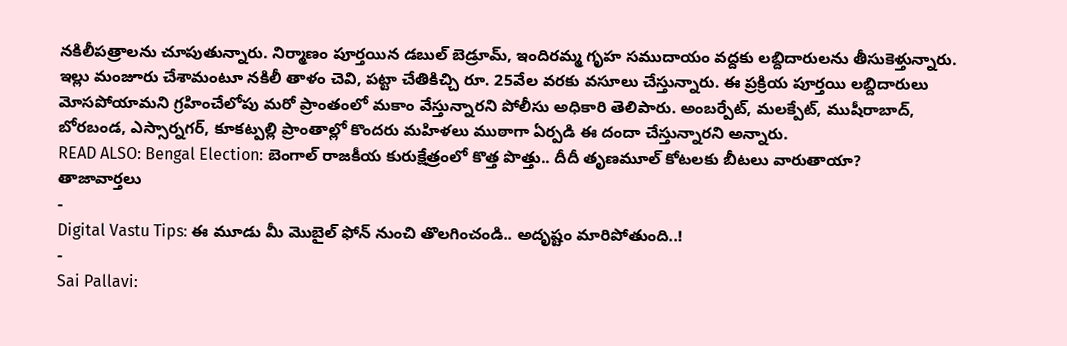నకిలీపత్రాలను చూపుతున్నారు. నిర్మాణం పూర్తయిన డబుల్ బెడ్రూమ్, ఇందిరమ్మ గృహ సముదాయం వద్దకు లబ్దిదారులను తీసుకెళ్తున్నారు. ఇల్లు మంజూరు చేశామంటూ నకిలీ తాళం చెవి, పట్టా చేతికిచ్చి రూ. 25వేల వరకు వసూలు చేస్తున్నారు. ఈ ప్రక్రియ పూర్తయి లబ్దిదారులు మోసపోయామని గ్రహించేలోపు మరో ప్రాంతంలో మకాం వేస్తున్నారని పోలీసు అధికారి తెలిపారు. అంబర్పేట్, మలక్పేట్, ముషీరాబాద్, బోరబండ, ఎస్సార్నగర్, కూకట్పల్లి ప్రాంతాల్లో కొందరు మహిళలు ముఠాగా ఏర్పడి ఈ దందా చేస్తున్నారని అన్నారు.
READ ALSO: Bengal Election: బెంగాల్ రాజకీయ కురుక్షేత్రంలో కొత్త పొత్తు.. దీదీ తృణమూల్ కోటలకు బీటలు వారుతాయా?
తాజావార్తలు
-
Digital Vastu Tips: ఈ మూడు మీ మొబైల్ ఫోన్ నుంచి తొలగించండి.. అదృష్టం మారిపోతుంది..!
-
Sai Pallavi: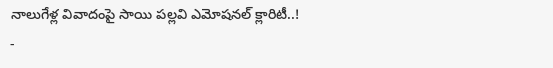నాలుగేళ్ల వివాదంపై సాయి పల్లవి ఎమోషనల్ క్లారిటీ..!
-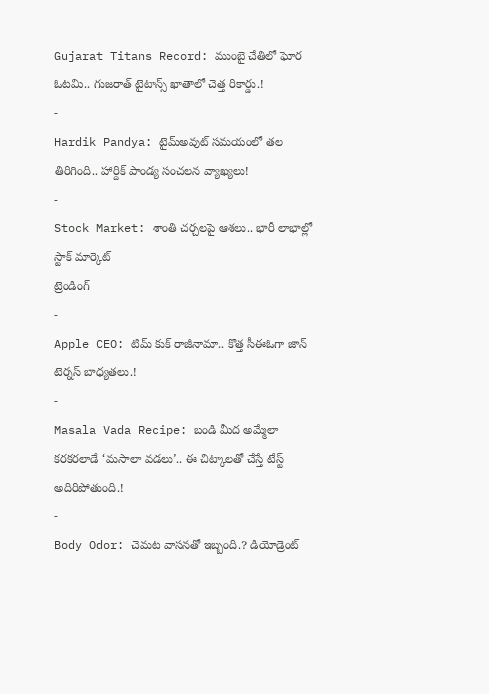Gujarat Titans Record: ముంబై చేతిలో ఘోర ఓటమి.. గుజరాత్ టైటాన్స్ ఖాతాలో చెత్త రికార్డు.!
-
Hardik Pandya: టైమ్అవుట్ సమయంలో తల తిరిగింది.. హార్దిక్ పాండ్య సంచలన వ్యాఖ్యలు!
-
Stock Market: శాంతి చర్చలపై ఆశలు.. భారీ లాభాల్లో స్టాక్ మార్కెట్
ట్రెండింగ్
-
Apple CEO: టిమ్ కుక్ రాజీనామా.. కొత్త సీఈఓగా జాన్ టెర్నస్ బాధ్యతలు.!
-
Masala Vada Recipe: బండి మీద అమ్మేలా కరకరలాడే ‘మసాలా వడలు’.. ఈ చిట్కాలతో చేస్తే టేస్ట్ అదిరిపోతుంది.!
-
Body Odor: చెమట వాసనతో ఇబ్బంది.? డియోడ్రెంట్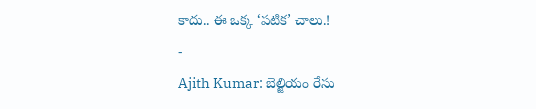కాదు.. ఈ ఒక్క ‘పటిక’ చాలు.!
-
Ajith Kumar: బెల్జియం రేసు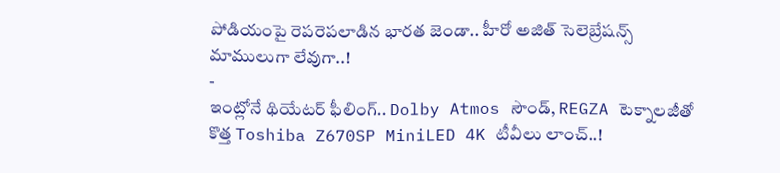పోడియంపై రెపరెపలాడిన భారత జెండా.. హీరో అజిత్ సెలెబ్రేషన్స్ మాములుగా లేవుగా..!
-
ఇంట్లోనే థియేటర్ ఫీలింగ్.. Dolby Atmos సౌండ్, REGZA టెక్నాలజీతో కొత్త Toshiba Z670SP MiniLED 4K టీవీలు లాంచ్..!